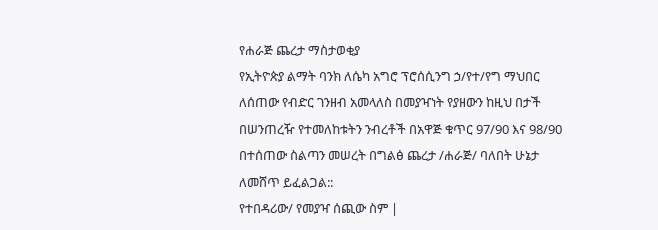የሐራጅ ጨረታ ማስታወቂያ
የኢትዮጵያ ልማት ባንክ ለሴካ አግሮ ፕሮሰሲንግ ኃ/የተ/የግ ማህበር ለሰጠው የብድር ገንዘብ አመላለስ በመያዣነት የያዘውን ከዚህ በታች በሠንጠረዥ የተመለከቱትን ንብረቶች በአዋጅ ቁጥር 97/90 እና 98/90 በተሰጠው ስልጣን መሠረት በግልፅ ጨረታ /ሐራጅ/ ባለበት ሁኔታ ለመሸጥ ይፈልጋል::
የተበዳሪው/ የመያዣ ሰጪው ስም |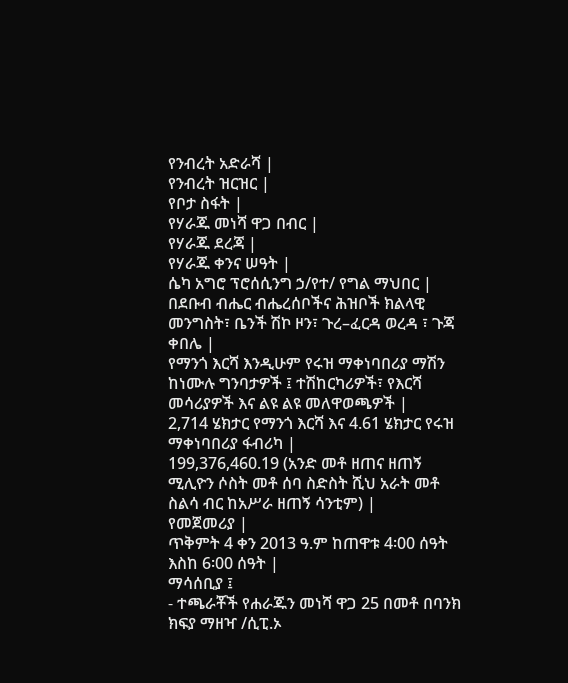የንብረት አድራሻ |
የንብረት ዝርዝር |
የቦታ ስፋት |
የሃራጁ መነሻ ዋጋ በብር |
የሃራጁ ደረጃ |
የሃራጁ ቀንና ሠዓት |
ሴካ አግሮ ፕሮሰሲንግ ኃ/የተ/ የግል ማህበር |
በደቡብ ብሔር ብሔረሰቦችና ሕዝቦች ክልላዊ መንግስት፣ ቤንች ሽኮ ዞን፣ ጉረ–ፈርዳ ወረዳ ፣ ጉጃ ቀበሌ |
የማንጎ እርሻ እንዲሁም የሩዝ ማቀነባበሪያ ማሽን ከነሙሉ ግንባታዎች ፤ ተሽከርካሪዎች፣ የእርሻ መሳሪያዎች እና ልዩ ልዩ መለዋወጫዎች |
2,714 ሄክታር የማንጎ እርሻ እና 4.61 ሄክታር የሩዝ ማቀነባበሪያ ፋብሪካ |
199,376,460.19 (አንድ መቶ ዘጠና ዘጠኝ ሚሊዮን ሶስት መቶ ሰባ ስድስት ሺህ አራት መቶ ስልሳ ብር ከአሥራ ዘጠኝ ሳንቲም) |
የመጀመሪያ |
ጥቅምት 4 ቀን 2013 ዓ.ም ከጠዋቱ 4፡00 ሰዓት እስከ 6፡00 ሰዓት |
ማሳሰቢያ ፤
- ተጫራቾች የሐራጁን መነሻ ዋጋ 25 በመቶ በባንክ ክፍያ ማዘዣ /ሲፒ.ኦ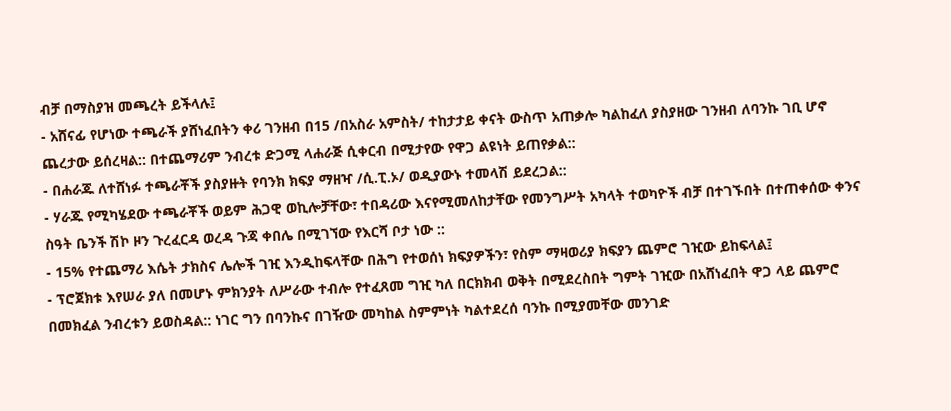ብቻ በማስያዝ መጫረት ይችላሉ፤
- አሸናፊ የሆነው ተጫራች ያሸነፈበትን ቀሪ ገንዘብ በ15 /በአስራ አምስት/ ተከታታይ ቀናት ውስጥ አጠቃሎ ካልከፈለ ያስያዘው ገንዘብ ለባንኩ ገቢ ሆኖ ጨረታው ይሰረዛል:: በተጨማሪም ንብረቱ ድጋሚ ላሐራጅ ሲቀርብ በሚታየው የዋጋ ልዩነት ይጠየቃል::
- በሐራጁ ለተሸነፉ ተጫራቾች ያስያዙት የባንክ ክፍያ ማዘዣ /ሲ.ፒ.ኦ/ ወዲያውኑ ተመላሽ ይደረጋል::
- ሃራጁ የሚካሄደው ተጫራቾች ወይም ሕጋዊ ወኪሎቻቸው፣ ተበዳሪው እናየሚመለከታቸው የመንግሥት አካላት ተወካዮች ብቻ በተገኙበት በተጠቀሰው ቀንና ስዓት ቤንች ሽኮ ዞን ጉረፈርዳ ወረዳ ጉጃ ቀበሌ በሚገኘው የእርሻ ቦታ ነው ::
- 15% የተጨማሪ እሴት ታክስና ሌሎች ገዢ እንዲከፍላቸው በሕግ የተወሰነ ክፍያዎችን፣ የስም ማዛወሪያ ክፍያን ጨምሮ ገዢው ይከፍላል፤
- ፕሮጀክቱ እየሠራ ያለ በመሆኑ ምክንያት ለሥራው ተብሎ የተፈጸመ ግዢ ካለ በርክክብ ወቅት በሚደረስበት ግምት ገዢው በአሸነፈበት ዋጋ ላይ ጨምሮ በመክፈል ንብረቱን ይወስዳል:: ነገር ግን በባንኩና በገዥው መካከል ስምምነት ካልተደረሰ ባንኩ በሚያመቸው መንገድ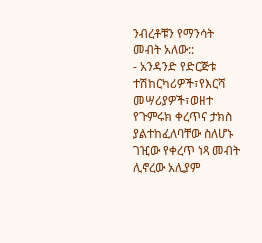ንብረቶቹን የማንሳት መብት አለው::
- አንዳንድ የድርጅቱ ተሽከርካሪዎች፣የእርሻ መሣሪያዎች፣ወዘተ የጉምሩክ ቀረጥና ታክስ ያልተከፈለባቸው ስለሆኑ ገዢው የቀረጥ ነጻ መብት ሊኖረው አሊያም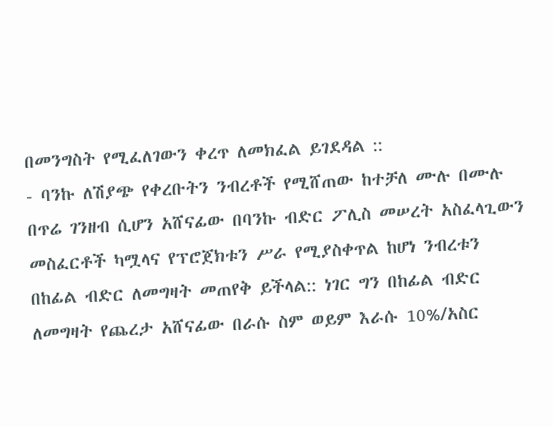በመንግስት የሚፈለገውን ቀረጥ ለመክፈል ይገደዳል ::
- ባንኩ ለሽያጭ የቀረቡትን ንብረቶች የሚሸጠው ከተቻለ ሙሉ በሙሉ በጥሬ ገንዘብ ሲሆን አሸናፊው በባንኩ ብድር ፖሊስ መሠረት አስፈላጊውን መስፈርቶች ካሟላና የፕሮጀክቱን ሥራ የሚያስቀጥል ከሆነ ንብረቱን በከፊል ብድር ለመግዛት መጠየቅ ይችላል:: ነገር ግን በከፊል ብድር ለመግዛት የጨረታ አሸናፊው በራሱ ስም ወይም እራሱ 10%/አስር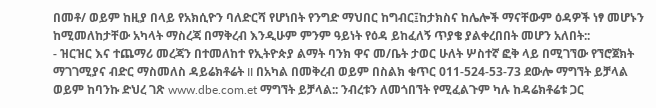በመቶ/ ወይም ከዚያ በላይ የአክሲዮን ባለድርሻ የሆነበት የንግድ ማህበር ከግብር፤ከታክስና ከሌሎች ማናቸውም ዕዳዎች ነፃ መሆኑን ከሚመለከታቸው አካላት ማስረጃ በማቅረብ እንዲሁም ምንም ዓይነት የዕዳ ይከፈለኝ ጥያቄ ያልቀረበበት መሆን አለበት::
- ዝርዝር እና ተጨማሪ መረጃን በተመለከተ የኢትዮጵያ ልማት ባንክ ዋና መ/ቤት ታወር ሁለት ሦስተኛ ፎቅ ላይ በሚገኘው የኘሮጀክት ማገገሚያና ብድር ማስመለስ ዳይሬክቶሬት II በአካል በመቅረብ ወይም በስልክ ቁጥር 011-524-53-73 ደውሎ ማግኘት ይቻላል ወይም ከባንኩ ድህረ ገጽ www.dbe.com.et ማግኘት ይቻላል:: ንብረቱን ለመጎበኘት የሚፈልጉም ካሉ ከዳሬክቶሬቱ ጋር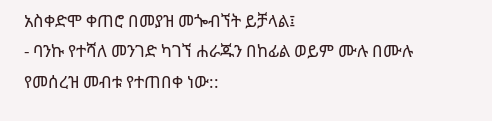አስቀድሞ ቀጠሮ በመያዝ መጐብኘት ይቻላል፤
- ባንኩ የተሻለ መንገድ ካገኘ ሐራጁን በከፊል ወይም ሙሉ በሙሉ የመሰረዝ መብቱ የተጠበቀ ነው::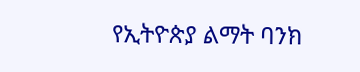የኢትዮጵያ ልማት ባንክ